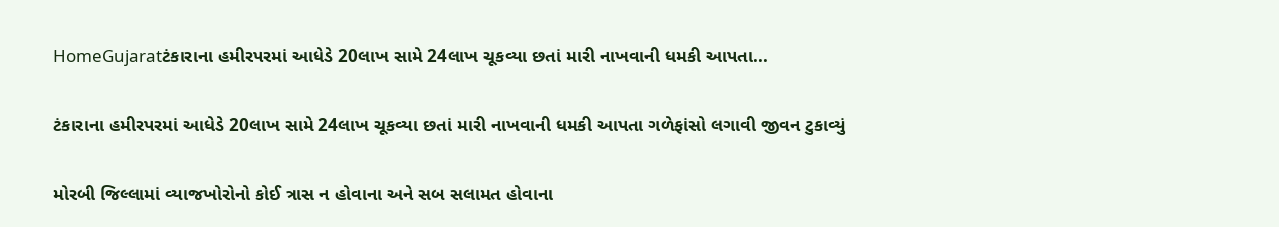HomeGujaratટંકારાના હમીરપરમાં આધેડે 20લાખ સામે 24લાખ ચૂકવ્યા છતાં મારી નાખવાની ધમકી આપતા...

ટંકારાના હમીરપરમાં આધેડે 20લાખ સામે 24લાખ ચૂકવ્યા છતાં મારી નાખવાની ધમકી આપતા ગળેફાંસો લગાવી જીવન ટુકાવ્યું

મોરબી જિલ્લામાં વ્યાજખોરોનો કોઈ ત્રાસ ન હોવાના અને સબ સલામત હોવાના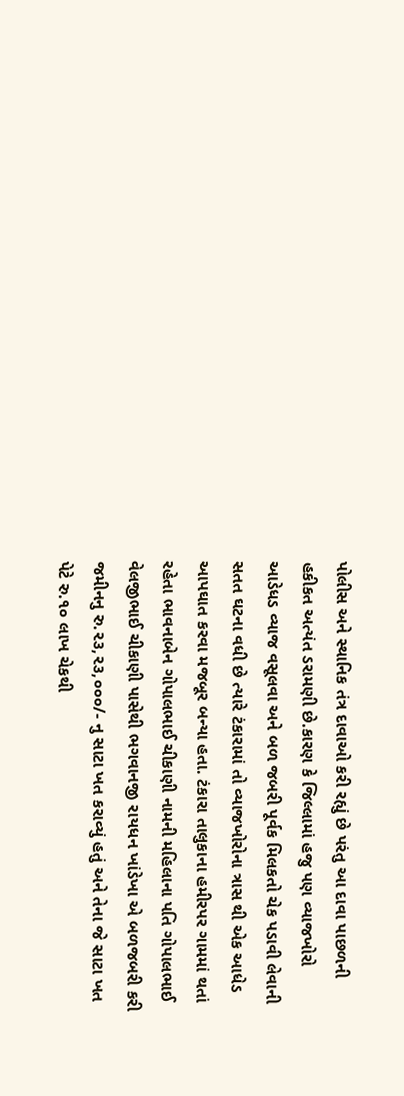પોલીસ અને સ્થાનિક તંત્ર દાવાઓ કરી રહ્યું છે પરંતુ આ દાવા પાછળની હકીકત અત્યંત ડરામણી છે.કારણ કે જિલ્લામાં હજુ પણ વ્યાજખોરો આડેધડ વ્યાજ વસૂલવા અને બળ જબરી પૂર્વક મિલકતો ચેક પડાવી લેવાની સતત ઘટના વધી છે ત્યારે ટંકારામાં તો વ્યાજખોરોના ત્રાસ થી એક આધેડ આપઘાત કરવા મજબૂર બન્યા હતા. ટંકારા તાલુકાના હમીરપર ગામમાં થતાં રહેતા ભાવનાબેન ગોપાલભાઈ ચીકાણી નામની મહિલાના પતિ ગોપાલભાઈ વેલજીભાઈ ચીકાણી પાસેથી ભગવાનજી રાયધન ખાંડેખા એ બળજબરી કરી જમીનનુ રુ.૨૩,૨૩,૦૦૦/- નુ સાટા ખત કરાવ્યું હતું અને તેના જે સાટા ખત પેટે રુ.૧૦ લાખ ચેકથી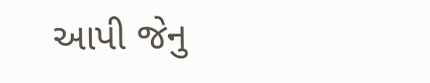આપી જેનુ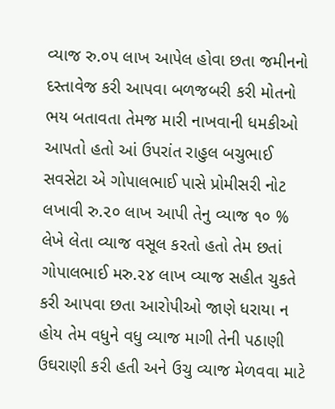વ્યાજ રુ.૦૫ લાખ આપેલ હોવા છતા જમીનનો દસ્તાવેજ કરી આપવા બળજબરી કરી મોતનો ભય બતાવતા તેમજ મારી નાખવાની ધમકીઓ આપતો હતો આં ઉપરાંત રાહુલ બચુભાઈ સવસેટા એ ગોપાલભાઈ પાસે પ્રોમીસરી નોટ લખાવી રુ.૨૦ લાખ આપી તેનુ વ્યાજ ૧૦ % લેખે લેતા વ્યાજ વસૂલ કરતો હતો તેમ છતાં ગોપાલભાઈ મરુ.૨૪ લાખ વ્યાજ સહીત ચુકતે કરી આપવા છતા આરોપીઓ જાણે ધરાયા ન હોય તેમ વધુને વધુ વ્યાજ માગી તેની પઠાણી ઉઘરાણી કરી હતી અને ઉચુ વ્યાજ મેળવવા માટે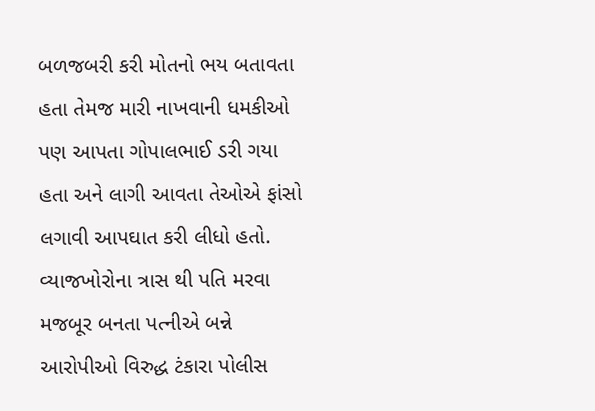બળજબરી કરી મોતનો ભય બતાવતા હતા તેમજ મારી નાખવાની ધમકીઓ પણ આપતા ગોપાલભાઈ ડરી ગયા હતા અને લાગી આવતા તેઓએ ફાંસો લગાવી આપઘાત કરી લીધો હતો. વ્યાજખોરોના ત્રાસ થી પતિ મરવા મજબૂર બનતા પત્નીએ બન્ને આરોપીઓ વિરુદ્ધ ટંકારા પોલીસ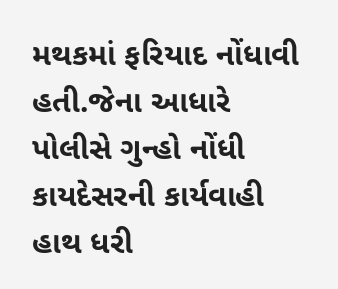મથકમાં ફરિયાદ નોંધાવી હતી.જેના આધારે પોલીસે ગુન્હો નોંધી કાયદેસરની કાર્યવાહી હાથ ધરી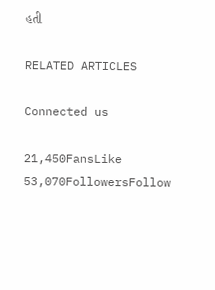હતી

RELATED ARTICLES

Connected us

21,450FansLike
53,070FollowersFollow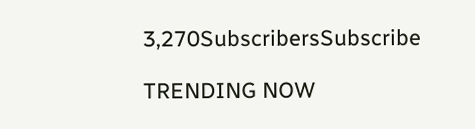3,270SubscribersSubscribe

TRENDING NOW